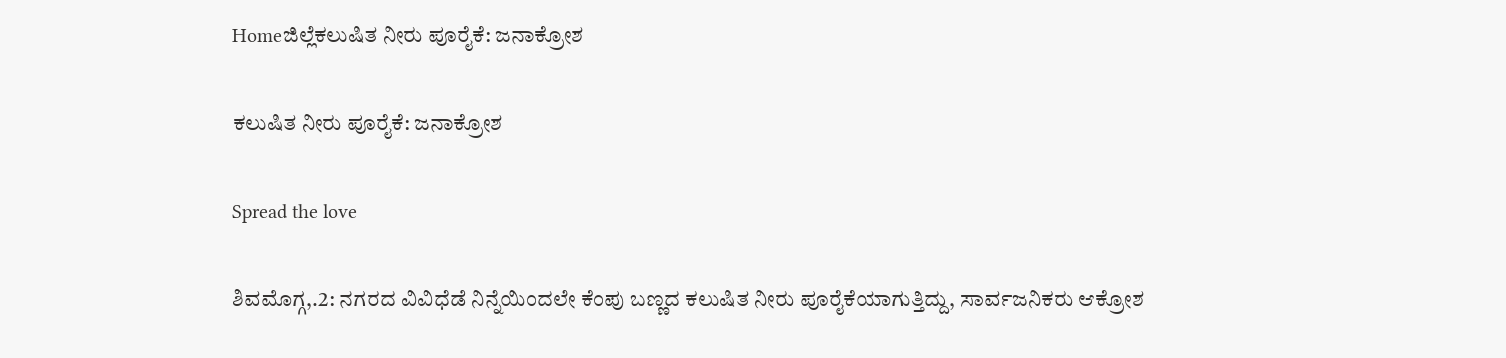Homeಜಿಲ್ಲೆಕಲುಷಿತ ನೀರು ಪೂರೈಕೆ: ಜನಾಕ್ರೋಶ

ಕಲುಷಿತ ನೀರು ಪೂರೈಕೆ: ಜನಾಕ್ರೋಶ

Spread the love

ಶಿವಮೊಗ್ಗ,.2: ನಗರದ ವಿವಿಧೆಡೆ ನಿನ್ನೆಯಿಂದಲೇ ಕೆಂಪು ಬಣ್ಣದ ಕಲುಷಿತ ನೀರು ಪೂರೈಕೆಯಾಗುತ್ತಿದ್ದು, ಸಾರ್ವಜನಿಕರು ಆಕ್ರೋಶ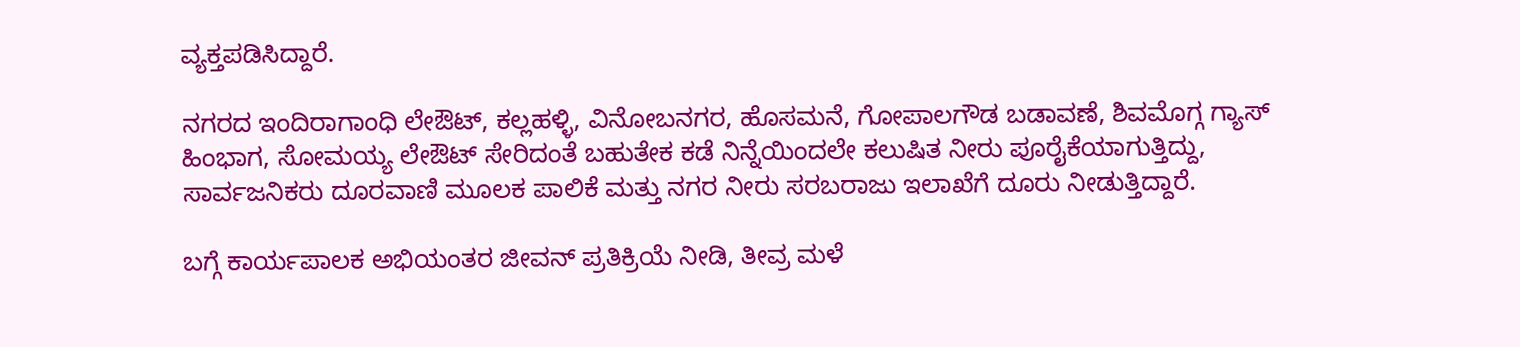ವ್ಯಕ್ತಪಡಿಸಿದ್ದಾರೆ.

ನಗರದ ಇಂದಿರಾಗಾಂಧಿ ಲೇಔಟ್, ಕಲ್ಲಹಳ್ಳಿ, ವಿನೋಬನಗರ, ಹೊಸಮನೆ, ಗೋಪಾಲಗೌಡ ಬಡಾವಣೆ, ಶಿವಮೊಗ್ಗ ಗ್ಯಾಸ್ ಹಿಂಭಾಗ, ಸೋಮಯ್ಯ ಲೇಔಟ್ ಸೇರಿದಂತೆ ಬಹುತೇಕ ಕಡೆ ನಿನ್ನೆಯಿಂದಲೇ ಕಲುಷಿತ ನೀರು ಪೂರೈಕೆಯಾಗುತ್ತಿದ್ದು, ಸಾರ್ವಜನಿಕರು ದೂರವಾಣಿ ಮೂಲಕ ಪಾಲಿಕೆ ಮತ್ತು ನಗರ ನೀರು ಸರಬರಾಜು ಇಲಾಖೆಗೆ ದೂರು ನೀಡುತ್ತಿದ್ದಾರೆ.

ಬಗ್ಗೆ ಕಾರ್ಯಪಾಲಕ ಅಭಿಯಂತರ ಜೀವನ್ ಪ್ರತಿಕ್ರಿಯೆ ನೀಡಿ, ತೀವ್ರ ಮಳೆ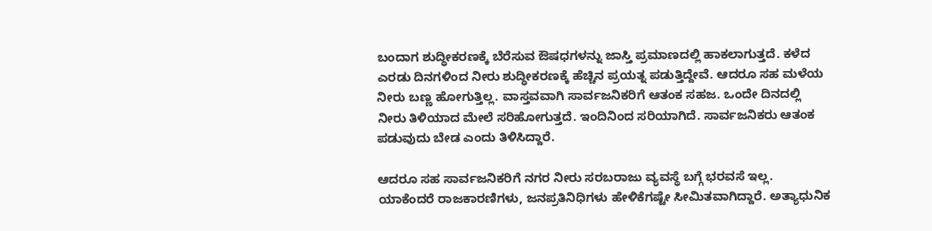ಬಂದಾಗ ಶುದ್ಧೀಕರಣಕ್ಕೆ ಬೆರೆಸುವ ಔಷಧಗಳನ್ನು ಜಾಸ್ತಿ ಪ್ರಮಾಣದಲ್ಲಿ ಹಾಕಲಾಗುತ್ತದೆ. ಕಳೆದ ಎರಡು ದಿನಗಳಿಂದ ನೀರು ಶುದ್ಧೀಕರಣಕ್ಕೆ ಹೆಚ್ಚಿನ ಪ್ರಯತ್ನ ಪಡುತ್ತಿದ್ದೇವೆ. ಆದರೂ ಸಹ ಮಳೆಯ ನೀರು ಬಣ್ಣ ಹೋಗುತ್ತಿಲ್ಲ. ವಾಸ್ತವವಾಗಿ ಸಾರ್ವಜನಿಕರಿಗೆ ಆತಂಕ ಸಹಜ. ಒಂದೇ ದಿನದಲ್ಲಿ ನೀರು ತಿಳಿಯಾದ ಮೇಲೆ ಸರಿಹೋಗುತ್ತದೆ. ಇಂದಿನಿಂದ ಸರಿಯಾಗಿದೆ. ಸಾರ್ವಜನಿಕರು ಆತಂಕ ಪಡುವುದು ಬೇಡ ಎಂದು ತಿಳಿಸಿದ್ದಾರೆ.

ಆದರೂ ಸಹ ಸಾರ್ವಜನಿಕರಿಗೆ ನಗರ ನೀರು ಸರಬರಾಜು ವ್ಯವಸ್ಥೆ ಬಗ್ಗೆ ಭರವಸೆ ಇಲ್ಲ. ಯಾಕೆಂದರೆ ರಾಜಕಾರಣಿಗಳು, ಜನಪ್ರತಿನಿಧಿಗಳು ಹೇಳಿಕೆಗಷ್ಟೇ ಸೀಮಿತವಾಗಿದ್ದಾರೆ. ಅತ್ಯಾಧುನಿಕ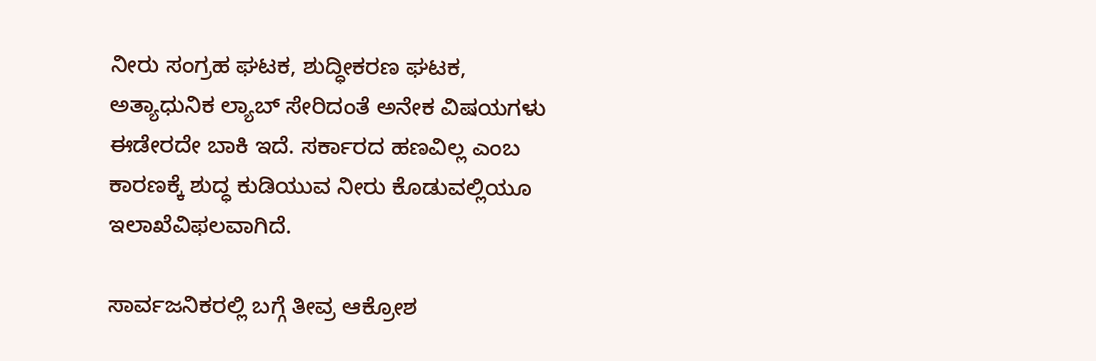ನೀರು ಸಂಗ್ರಹ ಘಟಕ, ಶುದ್ಧೀಕರಣ ಘಟಕ, ಅತ್ಯಾಧುನಿಕ ಲ್ಯಾಬ್ ಸೇರಿದಂತೆ ಅನೇಕ ವಿಷಯಗಳು ಈಡೇರದೇ ಬಾಕಿ ಇದೆ. ಸರ್ಕಾರದ ಹಣವಿಲ್ಲ ಎಂಬ ಕಾರಣಕ್ಕೆ ಶುದ್ಧ ಕುಡಿಯುವ ನೀರು ಕೊಡುವಲ್ಲಿಯೂ ಇಲಾಖೆವಿಫಲವಾಗಿದೆ.

ಸಾರ್ವಜನಿಕರಲ್ಲಿ ಬಗ್ಗೆ ತೀವ್ರ ಆಕ್ರೋಶ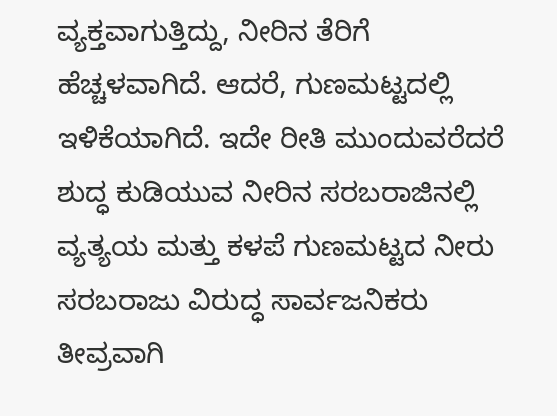ವ್ಯಕ್ತವಾಗುತ್ತಿದ್ದು, ನೀರಿನ ತೆರಿಗೆ ಹೆಚ್ಚಳವಾಗಿದೆ. ಆದರೆ, ಗುಣಮಟ್ಟದಲ್ಲಿ ಇಳಿಕೆಯಾಗಿದೆ. ಇದೇ ರೀತಿ ಮುಂದುವರೆದರೆ ಶುದ್ಧ ಕುಡಿಯುವ ನೀರಿನ ಸರಬರಾಜಿನಲ್ಲಿ ವ್ಯತ್ಯಯ ಮತ್ತು ಕಳಪೆ ಗುಣಮಟ್ಟದ ನೀರು ಸರಬರಾಜು ವಿರುದ್ಧ ಸಾರ್ವಜನಿಕರು ತೀವ್ರವಾಗಿ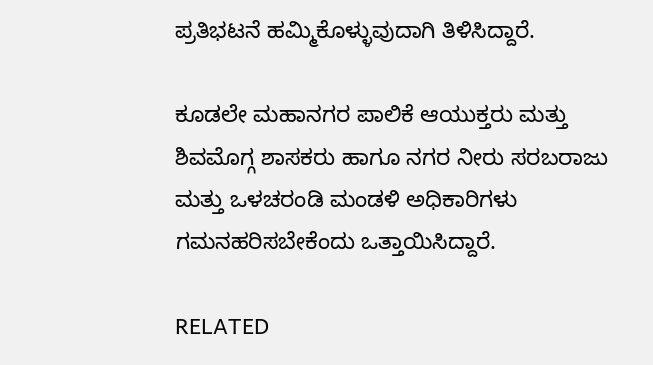ಪ್ರತಿಭಟನೆ ಹಮ್ಮಿಕೊಳ್ಳುವುದಾಗಿ ತಿಳಿಸಿದ್ದಾರೆ.

ಕೂಡಲೇ ಮಹಾನಗರ ಪಾಲಿಕೆ ಆಯುಕ್ತರು ಮತ್ತು ಶಿವಮೊಗ್ಗ ಶಾಸಕರು ಹಾಗೂ ನಗರ ನೀರು ಸರಬರಾಜು ಮತ್ತು ಒಳಚರಂಡಿ ಮಂಡಳಿ ಅಧಿಕಾರಿಗಳು ಗಮನಹರಿಸಬೇಕೆಂದು ಒತ್ತಾಯಿಸಿದ್ದಾರೆ.

RELATED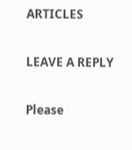ARTICLES

LEAVE A REPLY

Please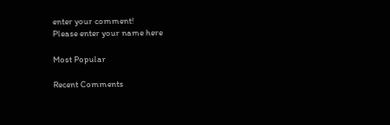enter your comment!
Please enter your name here

Most Popular

Recent Comments